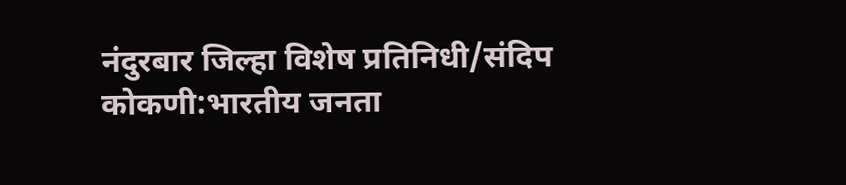नंदुरबार जिल्हा विशेष प्रतिनिधी/संदिप कोकणी:भारतीय जनता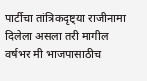पार्टीचा तांत्रिकदृष्ट्या राजीनामा दिलेला असला तरी मागील वर्षभर मी भाजपासाठीच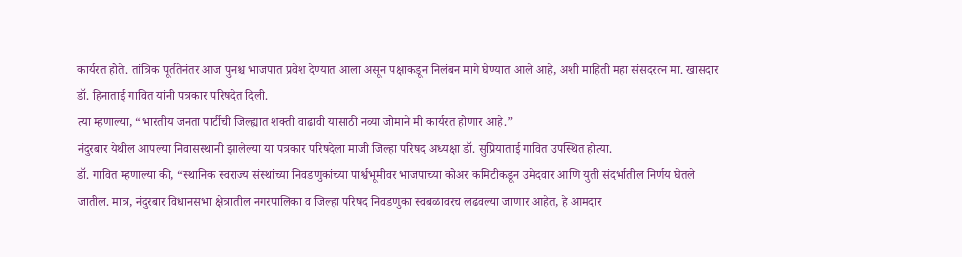कार्यरत होते. तांत्रिक पूर्ततेनंतर आज पुनश्च भाजपात प्रवेश देण्यात आला असून पक्षाकडून निलंबन मागे घेण्यात आले आहे, अशी माहिती महा संसदरत्न मा. खासदार डॉ. हिनाताई गावित यांनी पत्रकार परिषदेत दिली.
त्या म्हणाल्या, “भारतीय जनता पार्टीची जिल्ह्यात शक्ती वाढावी यासाठी नव्या जोमाने मी कार्यरत होणार आहे.”
नंदुरबार येथील आपल्या निवासस्थानी झालेल्या या पत्रकार परिषदेला माजी जिल्हा परिषद अध्यक्षा डॉ. सुप्रियाताई गावित उपस्थित होत्या.
डॉ. गावित म्हणाल्या की, “स्थानिक स्वराज्य संस्थांच्या निवडणुकांच्या पार्श्वभूमीवर भाजपाच्या कोअर कमिटीकडून उमेदवार आणि युती संदर्भातील निर्णय घेतले जातील. मात्र, नंदुरबार विधानसभा क्षेत्रातील नगरपालिका व जिल्हा परिषद निवडणुका स्वबळावरच लढवल्या जाणार आहेत, हे आमदार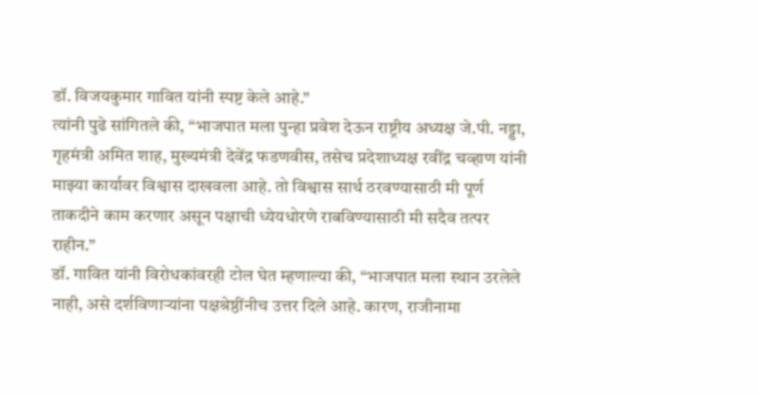डॉ. विजयकुमार गावित यांनी स्पष्ट केले आहे.”
त्यांनी पुढे सांगितले की, “भाजपात मला पुन्हा प्रवेश देऊन राष्ट्रीय अध्यक्ष जे.पी. नड्डा, गृहमंत्री अमित शाह, मुख्यमंत्री देवेंद्र फडणवीस, तसेच प्रदेशाध्यक्ष रवींद्र चव्हाण यांनी माझ्या कार्यावर विश्वास दाखवला आहे. तो विश्वास सार्थ ठरवण्यासाठी मी पूर्ण ताकदीने काम करणार असून पक्षाची ध्येयधोरणे राबविण्यासाठी मी सदैव तत्पर राहीन.”
डॉ. गावित यांनी विरोधकांवरही टोल घेत म्हणाल्या की, “भाजपात मला स्थान उरलेले नाही, असे दर्शविणाऱ्यांना पक्षश्रेष्ठींनीच उत्तर दिले आहे. कारण, राजीनामा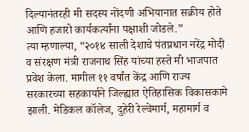दिल्यानंतरही मी सदस्य नोंदणी अभियानात सक्रीय होते आणि हजारो कार्यकर्त्यांना पक्षाशी जोडले.”
त्या म्हणाल्या, “२०१४ साली देशाचे पंतप्रधान नरेंद्र मोदी व संरक्षण मंत्री राजनाथ सिंह यांच्या हस्ते मी भाजपात प्रवेश केला. मागील ११ वर्षांत केंद्र आणि राज्य सरकारच्या सहकार्याने जिल्ह्यात ऐतिहासिक विकासकामे झाली. मेडिकल कॉलेज, दुहेरी रेल्वेमार्ग, महामार्ग व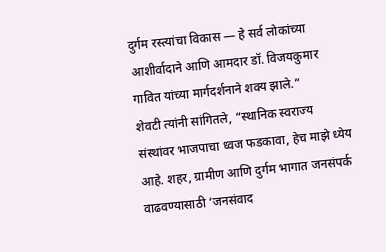दुर्गम रस्त्यांचा विकास — हे सर्व लोकांच्या आशीर्वादाने आणि आमदार डॉ. विजयकुमार गावित यांच्या मार्गदर्शनाने शक्य झाले.”
शेवटी त्यांनी सांगितले, “स्थानिक स्वराज्य संस्थांवर भाजपाचा ध्वज फडकावा, हेच माझे ध्येय आहे. शहर, ग्रामीण आणि दुर्गम भागात जनसंपर्क वाढवण्यासाठी ‘जनसंवाद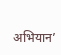अभियान’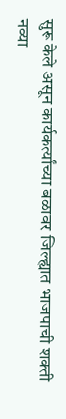सुरू केले असून कार्यकर्त्यांच्या बळावर जिल्ह्यात भाजपाची शक्ती नव्या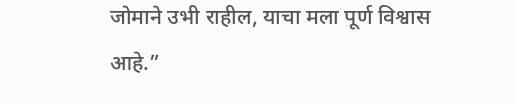जोमाने उभी राहील, याचा मला पूर्ण विश्वास आहे.”